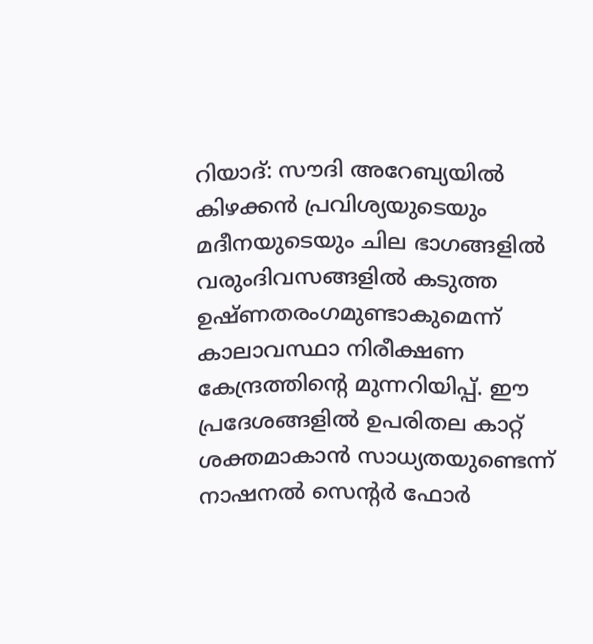റിയാദ്: സൗദി അറേബ്യയിൽ കിഴക്കൻ പ്രവിശ്യയുടെയും മദീനയുടെയും ചില ഭാഗങ്ങളിൽ വരുംദിവസങ്ങളിൽ കടുത്ത ഉഷ്ണതരംഗമുണ്ടാകുമെന്ന് കാലാവസ്ഥാ നിരീക്ഷണ കേന്ദ്രത്തിന്റെ മുന്നറിയിപ്പ്. ഈ പ്രദേശങ്ങളിൽ ഉപരിതല കാറ്റ് ശക്തമാകാൻ സാധ്യതയുണ്ടെന്ന് നാഷനൽ സെന്റർ ഫോർ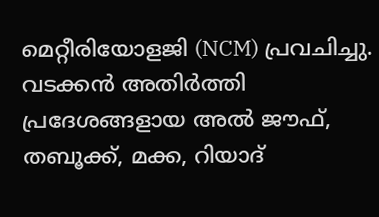മെറ്റീരിയോളജി (NCM) പ്രവചിച്ചു. വടക്കൻ അതിർത്തി പ്രദേശങ്ങളായ അൽ ജൗഫ്, തബൂക്ക്, മക്ക, റിയാദ്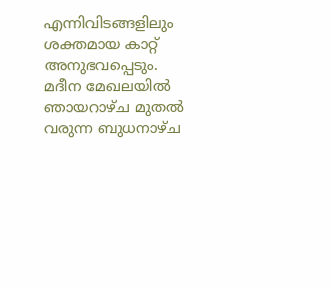എന്നിവിടങ്ങളിലും ശക്തമായ കാറ്റ് അനുഭവപ്പെടും.
മദീന മേഖലയിൽ ഞായറാഴ്ച മുതൽ വരുന്ന ബുധനാഴ്ച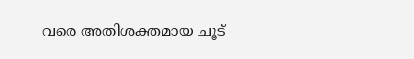വരെ അതിശക്തമായ ചൂട്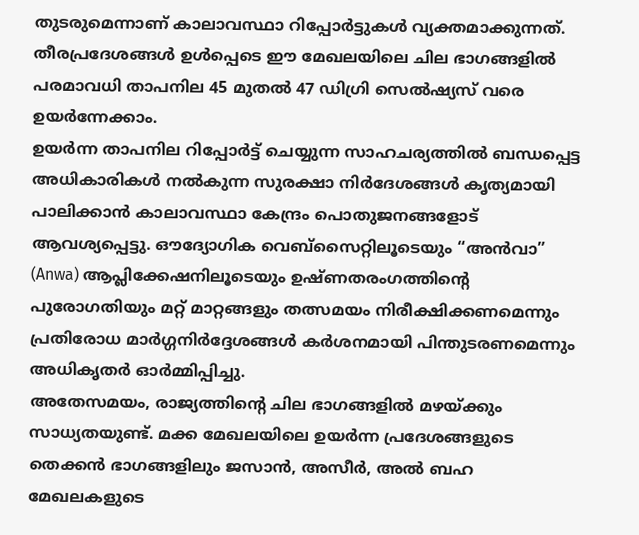തുടരുമെന്നാണ് കാലാവസ്ഥാ റിപ്പോർട്ടുകൾ വ്യക്തമാക്കുന്നത്. തീരപ്രദേശങ്ങൾ ഉൾപ്പെടെ ഈ മേഖലയിലെ ചില ഭാഗങ്ങളിൽ പരമാവധി താപനില 45 മുതൽ 47 ഡിഗ്രി സെൽഷ്യസ് വരെ ഉയർന്നേക്കാം.
ഉയർന്ന താപനില റിപ്പോർട്ട് ചെയ്യുന്ന സാഹചര്യത്തിൽ ബന്ധപ്പെട്ട അധികാരികൾ നൽകുന്ന സുരക്ഷാ നിർദേശങ്ങൾ കൃത്യമായി പാലിക്കാൻ കാലാവസ്ഥാ കേന്ദ്രം പൊതുജനങ്ങളോട് ആവശ്യപ്പെട്ടു. ഔദ്യോഗിക വെബ്സൈറ്റിലൂടെയും “അൻവാ” (Anwa) ആപ്ലിക്കേഷനിലൂടെയും ഉഷ്ണതരംഗത്തിന്റെ പുരോഗതിയും മറ്റ് മാറ്റങ്ങളും തത്സമയം നിരീക്ഷിക്കണമെന്നും പ്രതിരോധ മാർഗ്ഗനിർദ്ദേശങ്ങൾ കർശനമായി പിന്തുടരണമെന്നും അധികൃതർ ഓർമ്മിപ്പിച്ചു.
അതേസമയം, രാജ്യത്തിന്റെ ചില ഭാഗങ്ങളിൽ മഴയ്ക്കും സാധ്യതയുണ്ട്. മക്ക മേഖലയിലെ ഉയർന്ന പ്രദേശങ്ങളുടെ തെക്കൻ ഭാഗങ്ങളിലും ജസാൻ, അസീർ, അൽ ബഹ മേഖലകളുടെ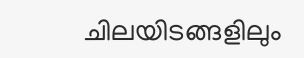ചിലയിടങ്ങളിലും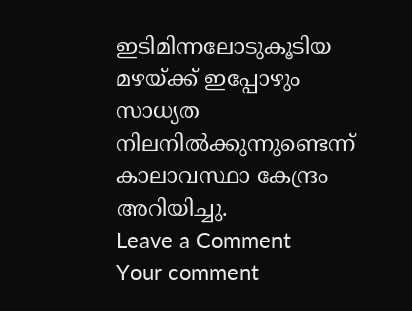ഇടിമിന്നലോടുകൂടിയ മഴയ്ക്ക് ഇപ്പോഴും സാധ്യത നിലനിൽക്കുന്നുണ്ടെന്ന് കാലാവസ്ഥാ കേന്ദ്രം അറിയിച്ചു.
Leave a Comment
Your comment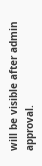will be visible after admin approval.